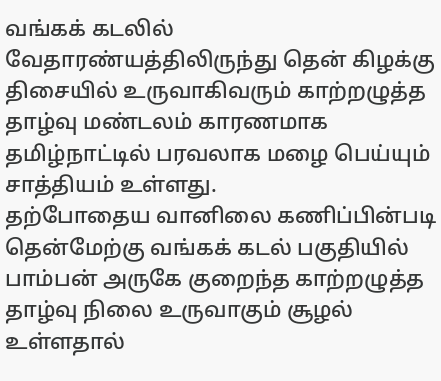வங்கக் கடலில் வேதாரண்யத்திலிருந்து தென் கிழக்கு திசையில் உருவாகிவரும் காற்றழுத்த தாழ்வு மண்டலம் காரணமாக தமிழ்நாட்டில் பரவலாக மழை பெய்யும் சாத்தியம் உள்ளது.
தற்போதைய வானிலை கணிப்பின்படி தென்மேற்கு வங்கக் கடல் பகுதியில் பாம்பன் அருகே குறைந்த காற்றழுத்த தாழ்வு நிலை உருவாகும் சூழல் உள்ளதால்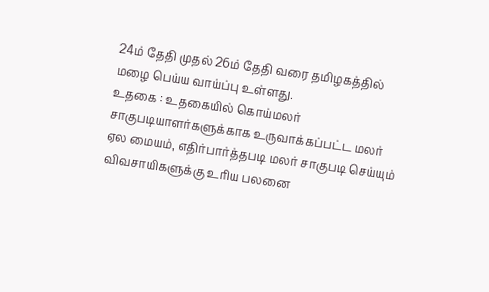24ம் தேதி முதல் 26ம் தேதி வரை தமிழகத்தில் மழை பெய்ய வாய்ப்பு உள்ளது.
உதகை : உதகையில் கொய்மலர் சாகுபடியாளர்களுக்காக உருவாக்கப்பட்ட மலர் ஏல மையம், எதிர்பார்த்தபடி மலர் சாகுபடி செய்யும் விவசாயிகளுக்கு உரிய பலனை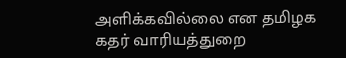அளிக்கவில்லை என தமிழக கதர் வாரியத்துறை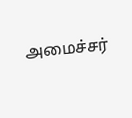அமைச்சர்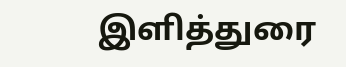இளித்துரை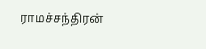ராமச்சந்திரன்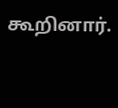கூறினார்.